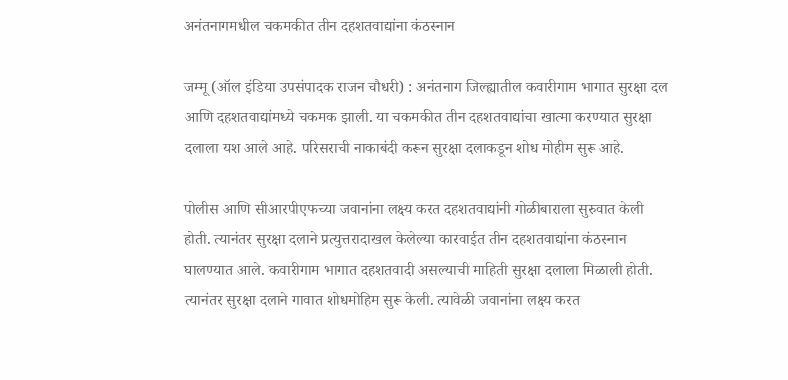अनंतनागमधील चकमकीत तीन दहशतवाद्यांना कंठस्नान

जम्मू (ऑल इंडिया उपसंपादक राजन चौधरी) : अनंतनाग जिल्ह्यातील कवारीगाम भागात सुरक्षा दल आणि दहशतवाद्यांमध्ये चकमक झाली. या चकमकीत तीन दहशतवाद्यांचा खात्मा करण्यात सुरक्षा दलाला यश आले आहे. परिसराची नाकाबंदी करून सुरक्षा दलाकडून शोध मोहीम सुरू आहे.

पोलीस आणि सीआरपीएफच्या जवानांना लक्ष्य करत दहशतवाद्यांनी गोळीबाराला सुरुवात केली होती. त्यानंतर सुरक्षा दलाने प्रत्युत्तरादाखल केलेल्या कारवाईत तीन दहशतवाद्यांना कंठस्नान घालण्यात आले. कवारीगाम भागात दहशतवादी असल्याची माहिती सुरक्षा दलाला मिळाली होती. त्यानंतर सुरक्षा दलाने गावात शोधमोहिम सुरू केली. त्यावेळी जवानांना लक्ष्य करत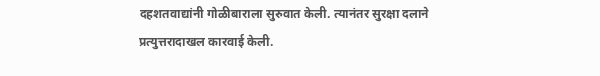दहशतवाद्यांनी गोळीबाराला सुरुवात केली. त्यानंतर सुरक्षा दलाने प्रत्युत्तरादाखल कारवाई केली.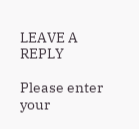LEAVE A REPLY

Please enter your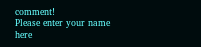comment!
Please enter your name here